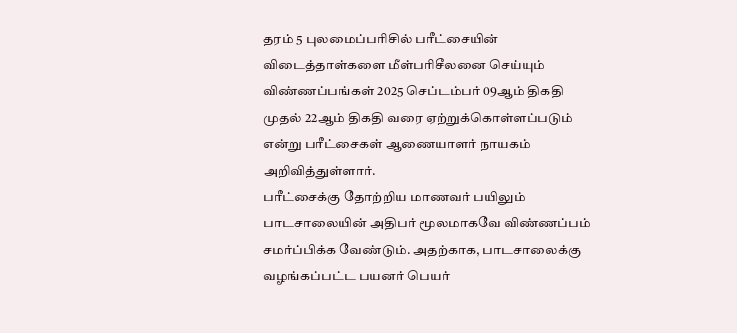தரம் 5 புலமைப்பரிசில் பரீட்சையின் விடைத்தாள்களை மீள்பரிசீலனை செய்யும் விண்ணப்பங்கள் 2025 செப்டம்பர் 09ஆம் திகதி முதல் 22ஆம் திகதி வரை ஏற்றுக்கொள்ளப்படும் என்று பரீட்சைகள் ஆணையாளர் நாயகம் அறிவித்துள்ளார்.
பரீட்சைக்கு தோற்றிய மாணவர் பயிலும் பாடசாலையின் அதிபர் மூலமாகவே விண்ணப்பம் சமர்ப்பிக்க வேண்டும். அதற்காக, பாடசாலைக்கு வழங்கப்பட்ட பயனர் பெயர்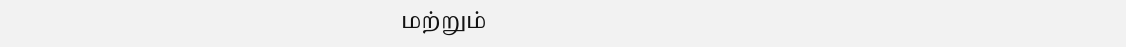மற்றும்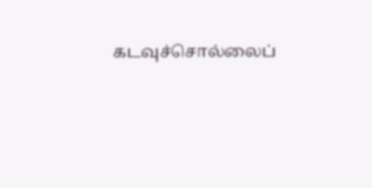கடவுச்சொல்லைப்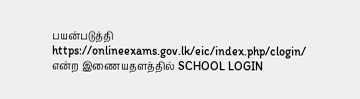பயன்படுத்தி https://onlineexams.gov.lk/eic/index.php/clogin/ என்ற இணையதளத்தில் SCHOOL LOGIN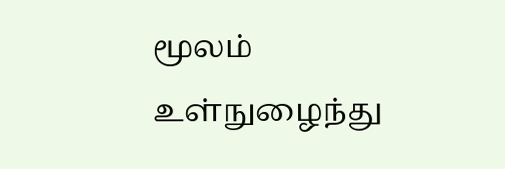மூலம் உள்நுழைந்து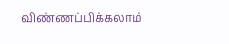விண்ணப்பிக்கலாம்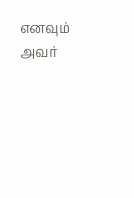எனவும் அவர்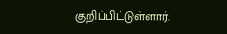குறிப்பிட்டுள்ளார்.